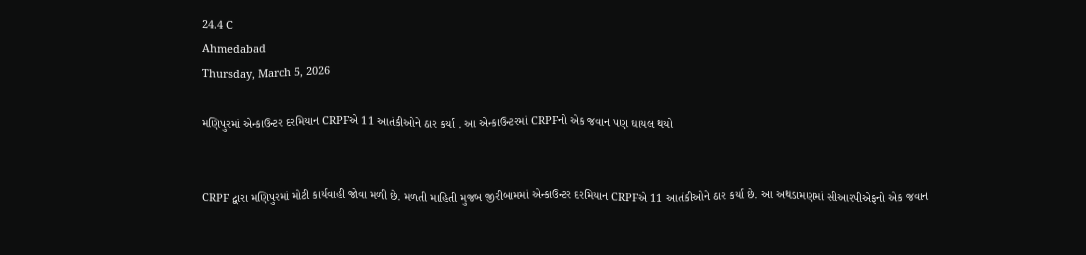24.4 C
Ahmedabad
Thursday, March 5, 2026

મણિપુરમાં એન્કાઉન્ટર દરમિયાન CRPFએ 11 આતંકીઓને ઠાર કર્યા . આ એન્કાઉન્ટરમાં CRPFનો એક જવાન પણ ઘાયલ થયો


CRPF દ્વારા મણિપુરમાં મોટી કાર્યવાહી જોવા મળી છે. મળતી માહિતી મુજબ જીરીબામમાં એન્કાઉન્ટર દરમિયાન CRPFએ 11 આતંકીઓને ઠાર કર્યા છે. આ અથડામણમાં સીઆરપીએફનો એક જવાન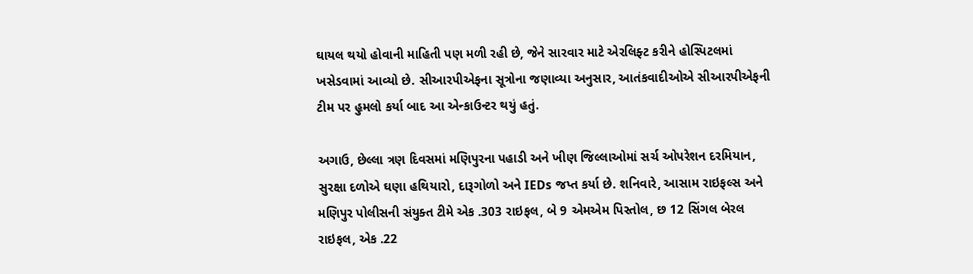ઘાયલ થયો હોવાની માહિતી પણ મળી રહી છે, જેને સારવાર માટે એરલિફ્ટ કરીને હોસ્પિટલમાં ખસેડવામાં આવ્યો છે. સીઆરપીએફના સૂત્રોના જણાવ્યા અનુસાર, આતંકવાદીઓએ સીઆરપીએફની ટીમ પર હુમલો કર્યા બાદ આ એન્કાઉન્ટર થયું હતું.

અગાઉ, છેલ્લા ત્રણ દિવસમાં મણિપુરના પહાડી અને ખીણ જિલ્લાઓમાં સર્ચ ઓપરેશન દરમિયાન, સુરક્ષા દળોએ ઘણા હથિયારો, દારૂગોળો અને IEDs જપ્ત કર્યા છે. શનિવારે, આસામ રાઇફલ્સ અને મણિપુર પોલીસની સંયુક્ત ટીમે એક .303 રાઇફલ, બે 9 એમએમ પિસ્તોલ, છ 12 સિંગલ બેરલ રાઇફલ, એક .22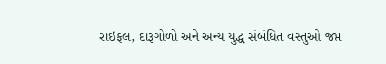રાઇફલ, દારૂગોળો અને અન્ય યુદ્ધ સંબંધિત વસ્તુઓ જપ્ત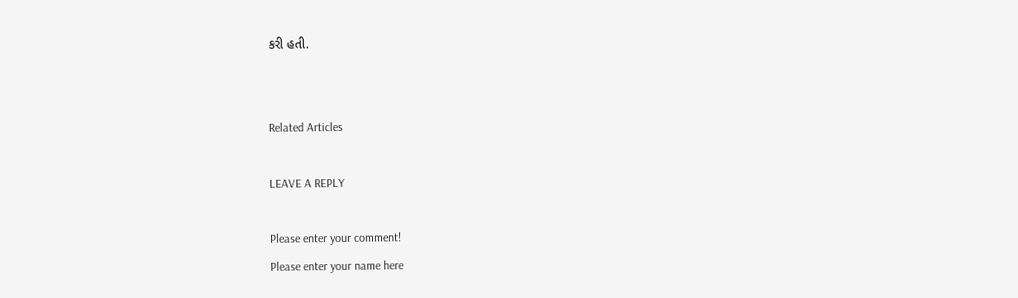કરી હતી.


Related Articles

LEAVE A REPLY

Please enter your comment!
Please enter your name here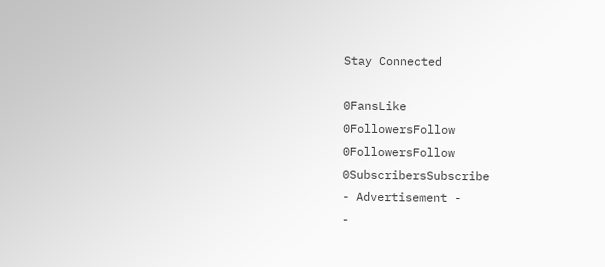Stay Connected

0FansLike
0FollowersFollow
0FollowersFollow
0SubscribersSubscribe
- Advertisement -
-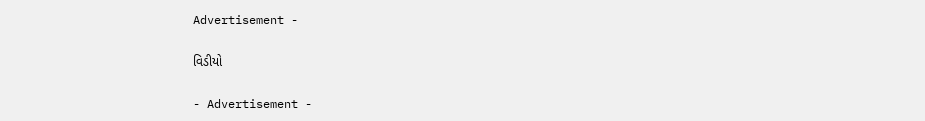Advertisement -

વિડીયો

- Advertisement -